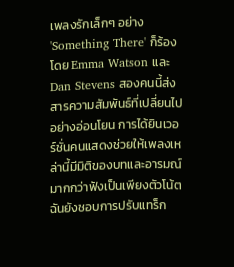เพลงรักเล็กๆ อย่าง 'Something There' ก็ร้องโดย Emma Watson และ Dan Stevens สองคนนี้ส่งสารความสัมพันธ์ที่เปลี่ยนไปอย่างอ่อนโยน การได้ยินเวอร์ชั่นคนแสดงช่วยให้เพลงเหล่านี้มีมิติของบทและอารมณ์มากกว่าฟังเป็นเพียงตัวโน้ต ฉันยังชอบการปรับแทร็ก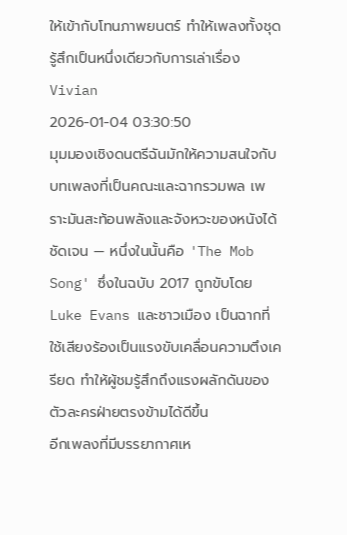ให้เข้ากับโทนภาพยนตร์ ทำให้เพลงทั้งชุดรู้สึกเป็นหนึ่งเดียวกับการเล่าเรื่อง
Vivian
2026-01-04 03:30:50
มุมมองเชิงดนตรีฉันมักให้ความสนใจกับบทเพลงที่เป็นคณะและฉากรวมพล เพราะมันสะท้อนพลังและจังหวะของหนังได้ชัดเจน — หนึ่งในนั้นคือ 'The Mob Song' ซึ่งในฉบับ 2017 ถูกขับโดย Luke Evans และชาวเมือง เป็นฉากที่ใช้เสียงร้องเป็นแรงขับเคลื่อนความตึงเครียด ทำให้ผู้ชมรู้สึกถึงแรงผลักดันของตัวละครฝ่ายตรงข้ามได้ดีขึ้น
อีกเพลงที่มีบรรยากาศเห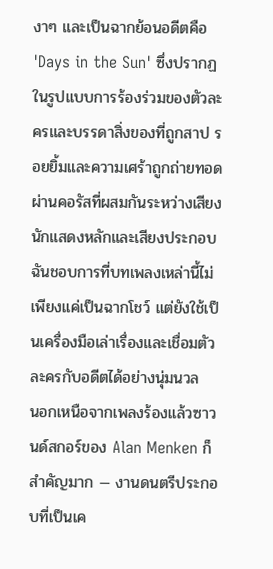งาๆ และเป็นฉากย้อนอดีตคือ 'Days in the Sun' ซึ่งปรากฏในรูปแบบการร้องร่วมของตัวละครและบรรดาสิ่งของที่ถูกสาป รอยยิ้มและความเศร้าถูกถ่ายทอดผ่านคอรัสที่ผสมกันระหว่างเสียงนักแสดงหลักและเสียงประกอบ ฉันชอบการที่บทเพลงเหล่านี้ไม่เพียงแค่เป็นฉากโชว์ แต่ยังใช้เป็นเครื่องมือเล่าเรื่องและเชื่อมตัวละครกับอดีตได้อย่างนุ่มนวล
นอกเหนือจากเพลงร้องแล้วซาวนด์สกอร์ของ Alan Menken ก็สำคัญมาก — งานดนตรีประกอบที่เป็นเค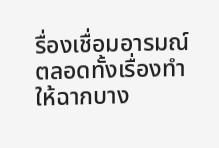รื่องเชื่อมอารมณ์ตลอดทั้งเรื่องทำให้ฉากบาง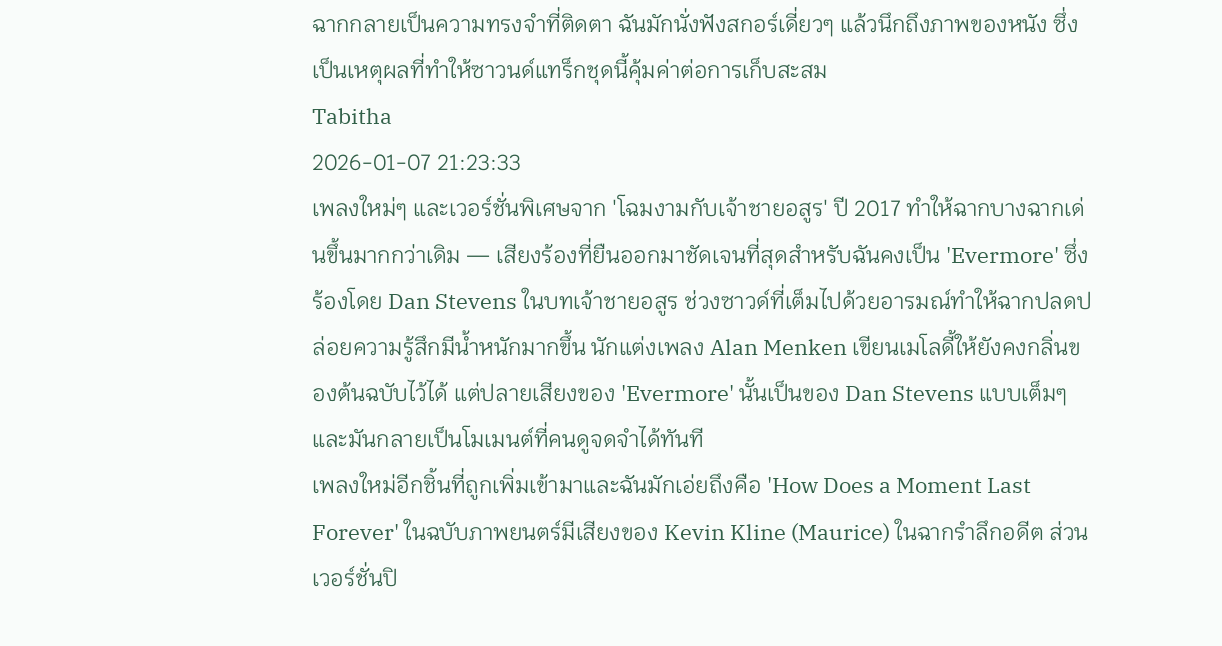ฉากกลายเป็นความทรงจำที่ติดตา ฉันมักนั่งฟังสกอร์เดี่ยวๆ แล้วนึกถึงภาพของหนัง ซึ่งเป็นเหตุผลที่ทำให้ซาวนด์แทร็กชุดนี้คุ้มค่าต่อการเก็บสะสม
Tabitha
2026-01-07 21:23:33
เพลงใหม่ๆ และเวอร์ชั่นพิเศษจาก 'โฉมงามกับเจ้าชายอสูร' ปี 2017 ทำให้ฉากบางฉากเด่นขึ้นมากกว่าเดิม — เสียงร้องที่ยืนออกมาชัดเจนที่สุดสำหรับฉันคงเป็น 'Evermore' ซึ่งร้องโดย Dan Stevens ในบทเจ้าชายอสูร ช่วงซาวด์ที่เต็มไปด้วยอารมณ์ทำให้ฉากปลดปล่อยความรู้สึกมีน้ำหนักมากขึ้น นักแต่งเพลง Alan Menken เขียนเมโลดี้ให้ยังคงกลิ่นของต้นฉบับไว้ได้ แต่ปลายเสียงของ 'Evermore' นั้นเป็นของ Dan Stevens แบบเต็มๆ และมันกลายเป็นโมเมนต์ที่คนดูจดจำได้ทันที
เพลงใหม่อีกชิ้นที่ถูกเพิ่มเข้ามาและฉันมักเอ่ยถึงคือ 'How Does a Moment Last Forever' ในฉบับภาพยนตร์มีเสียงของ Kevin Kline (Maurice) ในฉากรำลึกอดีต ส่วนเวอร์ชั่นปิ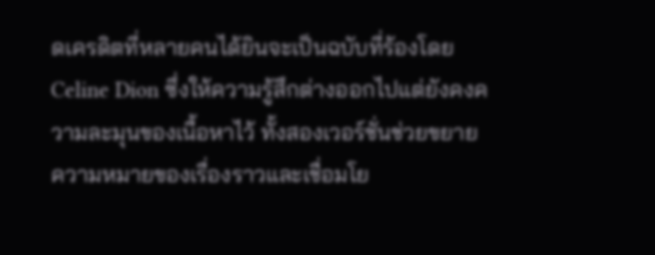ดเครดิตที่หลายคนได้ยินจะเป็นฉบับที่ร้องโดย Celine Dion ซึ่งให้ความรู้สึกต่างออกไปแต่ยังคงความละมุนของเนื้อหาไว้ ทั้งสองเวอร์ชั่นช่วยขยายความหมายของเรื่องราวและเชื่อมโย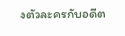งตัวละครกับอดีต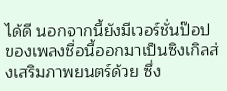ได้ดี นอกจากนี้ยังมีเวอร์ชั่นป๊อปของเพลงชื่อนี้ออกมาเป็นซิงเกิลส่งเสริมภาพยนตร์ด้วย ซึ่ง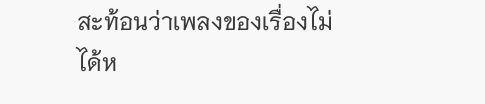สะท้อนว่าเพลงของเรื่องไม่ได้ห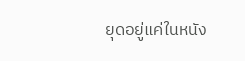ยุดอยู่แค่ในหนัง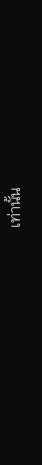เท่านั้น